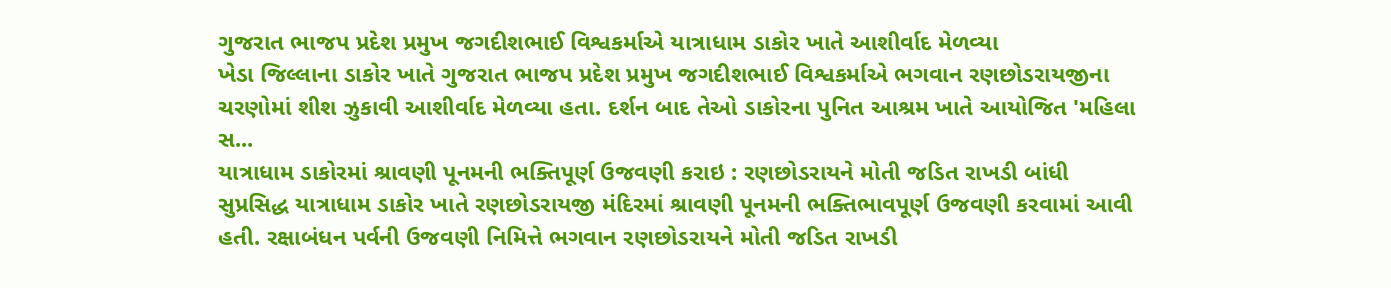ગુજરાત ભાજપ પ્રદેશ પ્રમુખ જગદીશભાઈ વિશ્વકર્માએ યાત્રાધામ ડાકોર ખાતે આશીર્વાદ મેળવ્યા
ખેડા જિલ્લાના ડાકોર ખાતે ગુજરાત ભાજપ પ્રદેશ પ્રમુખ જગદીશભાઈ વિશ્વકર્માએ ભગવાન રણછોડરાયજીના ચરણોમાં શીશ ઝુકાવી આશીર્વાદ મેળવ્યા હતા. દર્શન બાદ તેઓ ડાકોરના પુનિત આશ્રમ ખાતે આયોજિત 'મહિલા સ...
યાત્રાધામ ડાકોરમાં શ્રાવણી પૂનમની ભક્તિપૂર્ણ ઉજવણી કરાઇ : રણછોડરાયને મોતી જડિત રાખડી બાંધી
સુપ્રસિદ્ધ યાત્રાધામ ડાકોર ખાતે રણછોડરાયજી મંદિરમાં શ્રાવણી પૂનમની ભક્તિભાવપૂર્ણ ઉજવણી કરવામાં આવી હતી. રક્ષાબંધન પર્વની ઉજવણી નિમિત્તે ભગવાન રણછોડરાયને મોતી જડિત રાખડી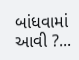બાંધવામાં આવી ?...